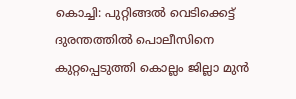കൊച്ചി: പുറ്റിങ്ങല്‍ വെടിക്കെട്ട് ദുരന്തത്തില്‍ പൊലീസിനെ കുറ്റപ്പെടുത്തി കൊല്ലം ജില്ലാ മുന്‍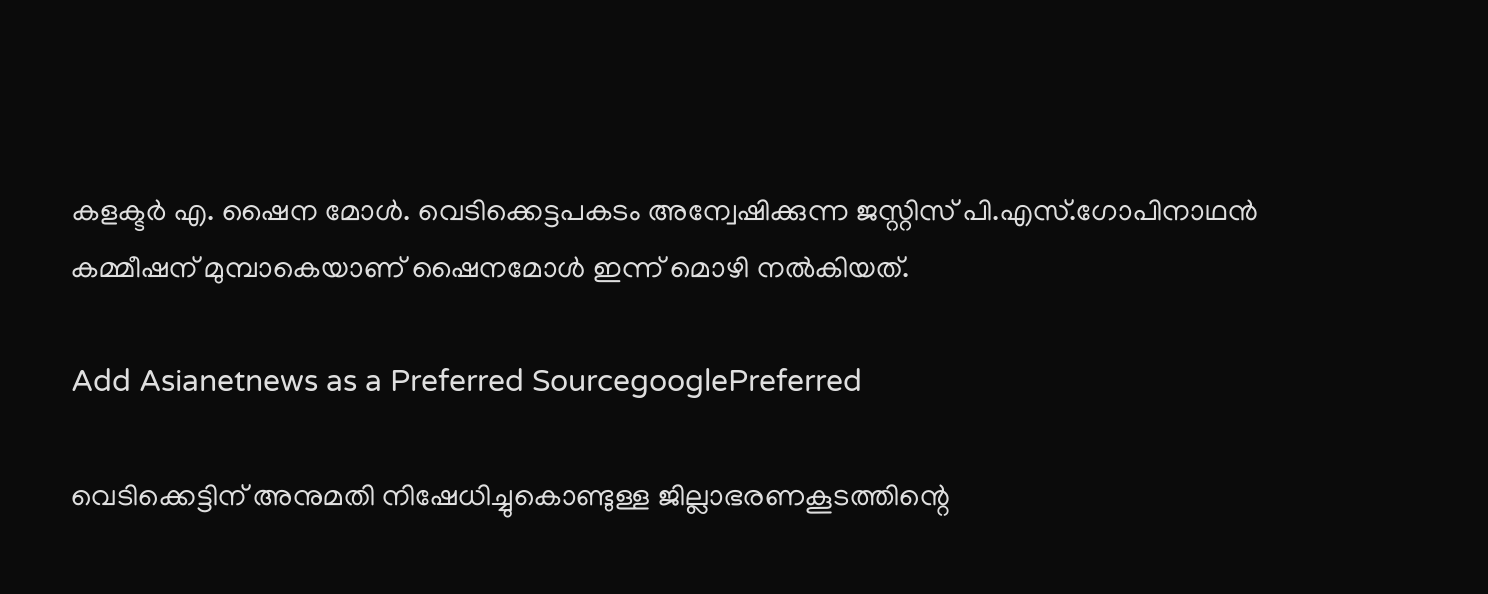കളക്ടര്‍ എ. ഷൈന മോള്‍. വെടിക്കെട്ടപകടം അന്വേഷിക്കുന്ന ജസ്റ്റിസ് പി.എസ്.ഗോപിനാഥന്‍ കമ്മീഷന് മുമ്പാകെയാണ് ഷൈനമോള്‍ ഇന്ന് മൊഴി നല്‍കിയത്.

Add Asianetnews as a Preferred SourcegooglePreferred

വെടിക്കെട്ടിന് അനുമതി നിഷേധിച്ചുകൊണ്ടുള്ള ജില്ലാഭരണകൂടത്തിന്റെ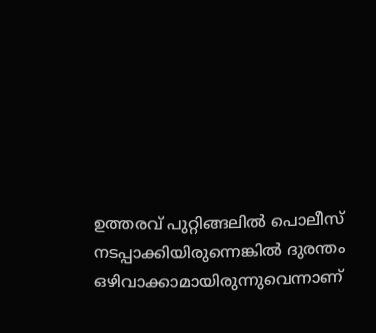ഉത്തരവ് പുറ്റിങ്ങലില്‍ പൊലീസ് നടപ്പാക്കിയിരുന്നെങ്കില്‍ ദുരന്തം ഒഴിവാക്കാമായിരുന്നുവെന്നാണ്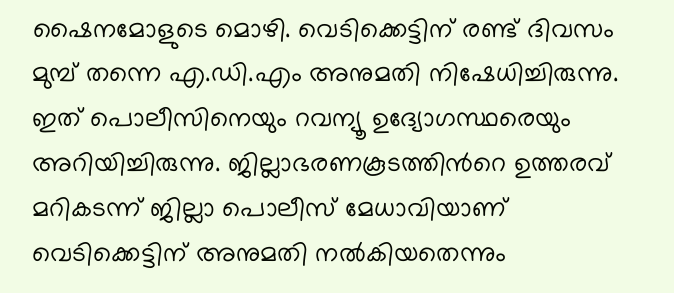ഷൈനമോളുടെ മൊഴി. വെടിക്കെട്ടിന് രണ്ട് ദിവസം മുമ്പ് തന്നെ എ.ഡി.എം അനുമതി നിഷേധിച്ചിരുന്നു. ഇത് പൊലീസിനെയും റവന്യൂ ഉദ്യോഗസ്ഥരെയും അറിയിച്ചിരുന്നു. ജില്ലാഭരണകൂടത്തിന്‍റെ ഉത്തരവ് മറികടന്ന് ജില്ലാ പൊലീസ് മേധാവിയാണ് വെടിക്കെട്ടിന് അനുമതി നല്‍കിയതെന്നും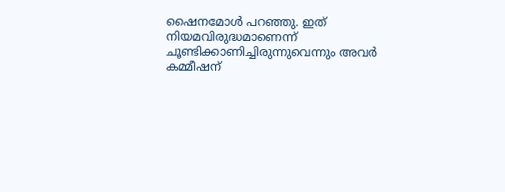ഷൈനമോള്‍ പറഞ്ഞു. ഇത് നിയമവിരുദ്ധമാണെന്ന് ചൂണ്ടിക്കാണിച്ചിരുന്നുവെന്നും അവര്‍ കമ്മീഷന്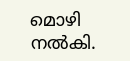മൊഴി നല്‍കി.